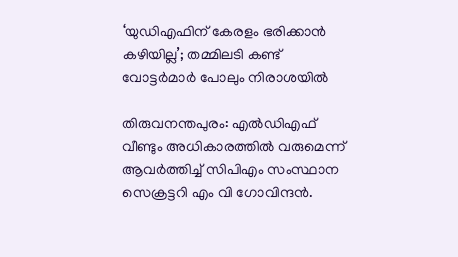‘യുഡിഎഫിന് കേരളം ഭരിക്കാൻ കഴിയില്ല’; തമ്മിലടി കണ്ട് വോട്ടർമാർ പോലും നിരാശയിൽ

തിരുവനന്തപുരം: എൽഡിഎഫ് വീണ്ടും അധികാരത്തിൽ വരുമെന്ന് ആവർത്തിച്ച് സിപിഎം സംസ്ഥാന സെക്രട്ടറി എം വി ഗോവിന്ദൻ.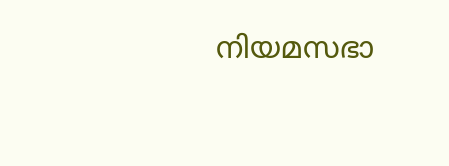നിയമസഭാ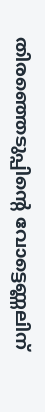തിരഞ്ഞെടുപ്പിന്റെ വോട്ടെണ്ണലിന്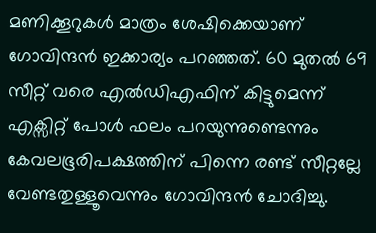മണിക്കൂറുകൾ മാത്രം ശേഷിക്കെയാണ് ഗോവിന്ദൻ ഇക്കാര്യം പറഞ്ഞത്. 60 മുതൽ 69 സീറ്റ് വരെ എൽഡിഎഫിന് കിട്ടുമെന്ന് എക്സിറ്റ് പോൾ ഫലം പറയുന്നുണ്ടെന്നും കേവലഭൂരിപക്ഷത്തിന് പിന്നെ രണ്ട് സീറ്റല്ലേ വേണ്ടതുള്ളൂവെന്നും ഗോവിന്ദൻ ചോദിച്ചു.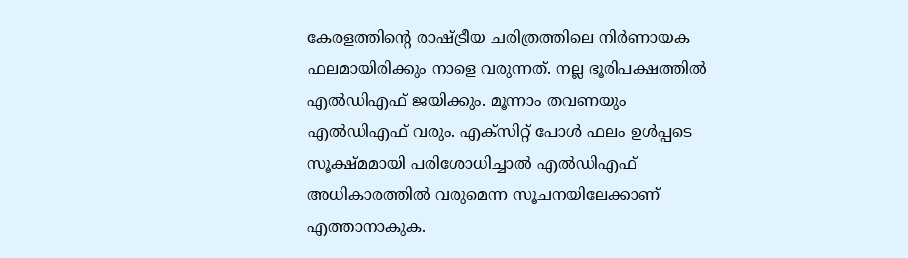കേരളത്തിന്റെ രാഷ്ട്രീയ ചരിത്രത്തിലെ നിർണായക ഫലമായിരിക്കും നാളെ വരുന്നത്. നല്ല ഭൂരിപക്ഷത്തിൽ എൽഡിഎഫ് ജയിക്കും. മൂന്നാം തവണയും എൽഡിഎഫ് വരും. എക്സിറ്റ് പോൾ ഫലം ഉൾപ്പടെ സൂക്ഷ്മമായി പരിശോധിച്ചാൽ എൽഡിഎഫ് അധികാരത്തിൽ വരുമെന്ന സൂചനയിലേക്കാണ് എത്താനാകുക.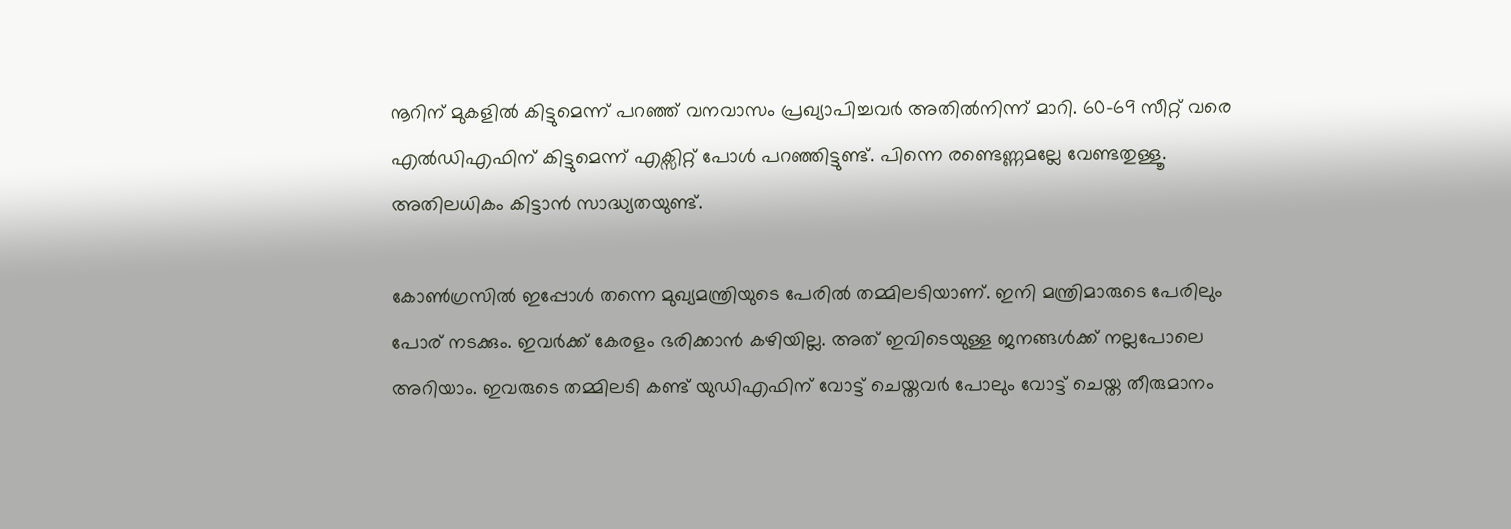നൂറിന് മുകളിൽ കിട്ടുമെന്ന് പറഞ്ഞ് വനവാസം പ്രഖ്യാപിച്ചവർ അതിൽനിന്ന് മാറി. 60-69 സീറ്റ് വരെ എൽഡിഎഫിന് കിട്ടുമെന്ന് എക്സിറ്റ് പോൾ പറഞ്ഞിട്ടുണ്ട്. പിന്നെ രണ്ടെണ്ണമല്ലേ വേണ്ടതുള്ളൂ. അതിലധികം കിട്ടാൻ സാദ്ധ്യതയുണ്ട്.

കോൺഗ്രസിൽ ഇപ്പോൾ തന്നെ മുഖ്യമന്ത്രിയുടെ പേരിൽ തമ്മിലടിയാണ്. ഇനി മന്ത്രിമാരുടെ പേരിലും പോര് നടക്കും. ഇവർക്ക് കേരളം ഭരിക്കാൻ കഴിയില്ല. അത് ഇവിടെയുള്ള ജനങ്ങൾക്ക് നല്ലപോലെ അറിയാം. ഇവരുടെ തമ്മിലടി കണ്ട് യുഡിഎഫിന് വോട്ട് ചെയ്തവ‌ർ പോലും വോട്ട് ചെയ്ത തീരുമാനം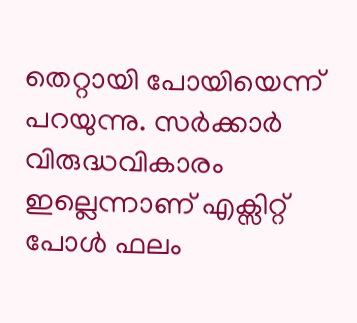തെറ്റായി പോയിയെന്ന് പറയുന്നു. സർക്കാർ വിരുദ്ധവികാരം ഇല്ലെന്നാണ് എക്സിറ്റ് പോൾ ഫലം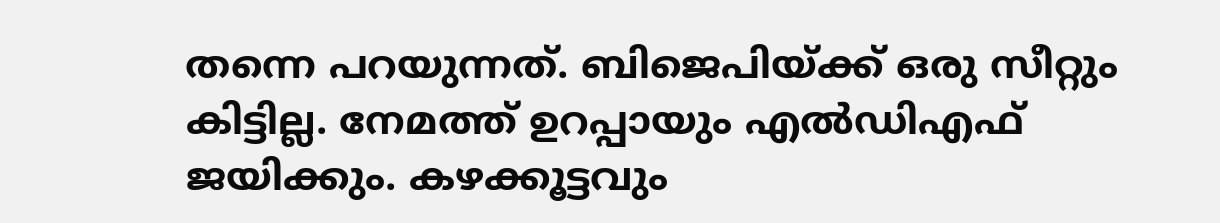തന്നെ പറയുന്നത്. ബിജെപിയ്ക്ക് ഒരു സീറ്റും കിട്ടില്ല. നേമത്ത് ഉറപ്പായും എൽഡിഎഫ് ജയിക്കും. കഴക്കൂട്ടവും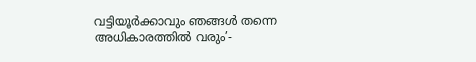വട്ടിയൂർക്കാവും ഞങ്ങൾ തന്നെ അധികാരത്തിൽ വരും’-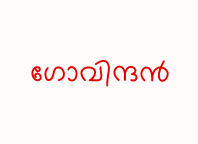ഗോവിന്ദൻ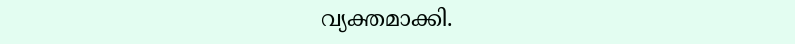വ്യക്തമാക്കി.